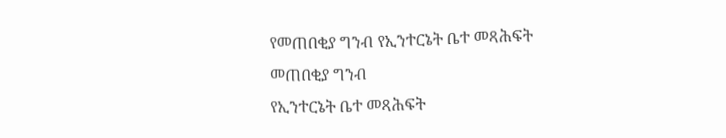የመጠበቂያ ግንብ የኢንተርኔት ቤተ መጻሕፍት
መጠበቂያ ግንብ
የኢንተርኔት ቤተ መጻሕፍት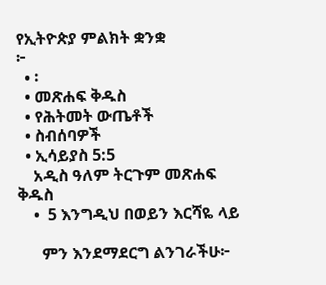የኢትዮጵያ ምልክት ቋንቋ
፦
  • ፡
  • መጽሐፍ ቅዱስ
  • የሕትመት ውጤቶች
  • ስብሰባዎች
  • ኢሳይያስ 5:5
    አዲስ ዓለም ትርጉም መጽሐፍ ቅዱስ
    •  5 እንግዲህ በወይን እርሻዬ ላይ

      ምን እንደማደርግ ልንገራችሁ፦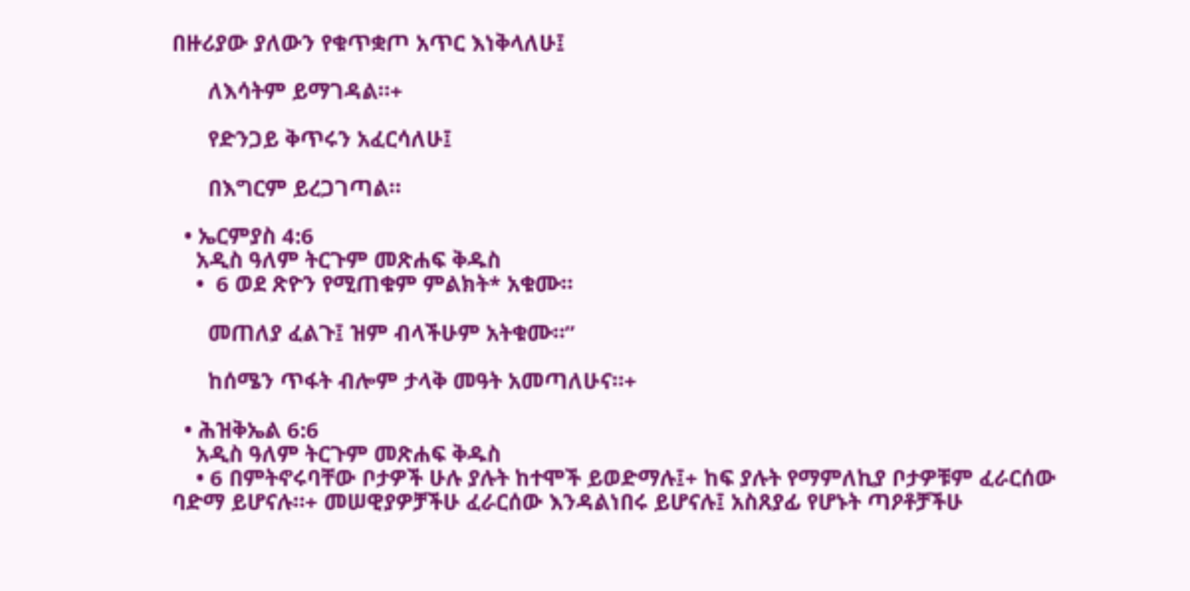በዙሪያው ያለውን የቁጥቋጦ አጥር እነቅላለሁ፤

      ለእሳትም ይማገዳል።+

      የድንጋይ ቅጥሩን አፈርሳለሁ፤

      በእግርም ይረጋገጣል።

  • ኤርምያስ 4:6
    አዲስ ዓለም ትርጉም መጽሐፍ ቅዱስ
    •  6 ወደ ጽዮን የሚጠቁም ምልክት* አቁሙ።

      መጠለያ ፈልጉ፤ ዝም ብላችሁም አትቁሙ።”

      ከሰሜን ጥፋት ብሎም ታላቅ መዓት አመጣለሁና።+

  • ሕዝቅኤል 6:6
    አዲስ ዓለም ትርጉም መጽሐፍ ቅዱስ
    • 6 በምትኖሩባቸው ቦታዎች ሁሉ ያሉት ከተሞች ይወድማሉ፤+ ከፍ ያሉት የማምለኪያ ቦታዎቹም ፈራርሰው ባድማ ይሆናሉ።+ መሠዊያዎቻችሁ ፈራርሰው እንዳልነበሩ ይሆናሉ፤ አስጸያፊ የሆኑት ጣዖቶቻችሁ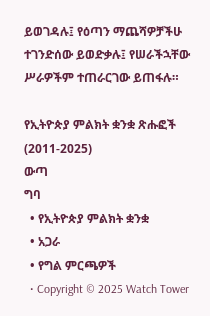ይወገዳሉ፤ የዕጣን ማጨሻዎቻችሁ ተገንድሰው ይወድቃሉ፤ የሠራችኋቸው ሥራዎችም ተጠራርገው ይጠፋሉ።

የኢትዮጵያ ምልክት ቋንቋ ጽሑፎች (2011-2025)
ውጣ
ግባ
  • የኢትዮጵያ ምልክት ቋንቋ
  • አጋራ
  • የግል ምርጫዎች
  • Copyright © 2025 Watch Tower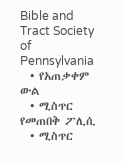Bible and Tract Society of Pennsylvania
  • የአጠቃቀም ውል
  • ሚስጥር የመጠበቅ ፖሊሲ
  • ሚስጥር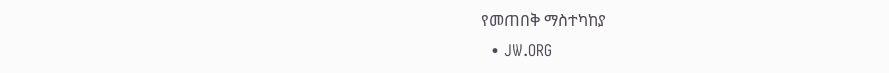የመጠበቅ ማስተካከያ
  • JW.ORG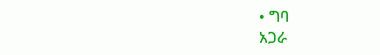• ግባ
አጋራ